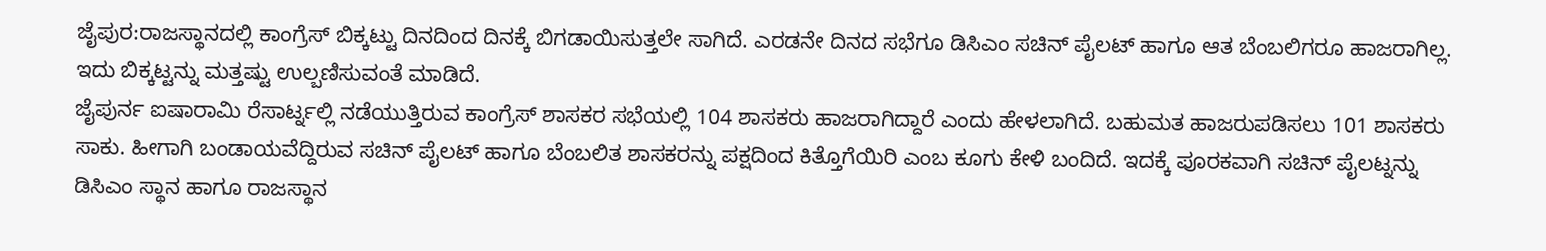ಜೈಪುರ:ರಾಜಸ್ಥಾನದಲ್ಲಿ ಕಾಂಗ್ರೆಸ್ ಬಿಕ್ಕಟ್ಟು ದಿನದಿಂದ ದಿನಕ್ಕೆ ಬಿಗಡಾಯಿಸುತ್ತಲೇ ಸಾಗಿದೆ. ಎರಡನೇ ದಿನದ ಸಭೆಗೂ ಡಿಸಿಎಂ ಸಚಿನ್ ಪೈಲಟ್ ಹಾಗೂ ಆತ ಬೆಂಬಲಿಗರೂ ಹಾಜರಾಗಿಲ್ಲ. ಇದು ಬಿಕ್ಕಟ್ಟನ್ನು ಮತ್ತಷ್ಟು ಉಲ್ಬಣಿಸುವಂತೆ ಮಾಡಿದೆ.
ಜೈಪುರ್ನ ಐಷಾರಾಮಿ ರೆಸಾರ್ಟ್ನಲ್ಲಿ ನಡೆಯುತ್ತಿರುವ ಕಾಂಗ್ರೆಸ್ ಶಾಸಕರ ಸಭೆಯಲ್ಲಿ 104 ಶಾಸಕರು ಹಾಜರಾಗಿದ್ದಾರೆ ಎಂದು ಹೇಳಲಾಗಿದೆ. ಬಹುಮತ ಹಾಜರುಪಡಿಸಲು 101 ಶಾಸಕರು ಸಾಕು. ಹೀಗಾಗಿ ಬಂಡಾಯವೆದ್ದಿರುವ ಸಚಿನ್ ಪೈಲಟ್ ಹಾಗೂ ಬೆಂಬಲಿತ ಶಾಸಕರನ್ನು ಪಕ್ಷದಿಂದ ಕಿತ್ತೊಗೆಯಿರಿ ಎಂಬ ಕೂಗು ಕೇಳಿ ಬಂದಿದೆ. ಇದಕ್ಕೆ ಪೂರಕವಾಗಿ ಸಚಿನ್ ಪೈಲಟ್ನನ್ನು ಡಿಸಿಎಂ ಸ್ಥಾನ ಹಾಗೂ ರಾಜಸ್ಥಾನ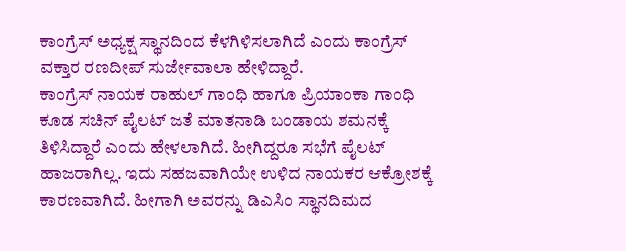ಕಾಂಗ್ರೆಸ್ ಅಧ್ಯಕ್ಷ ಸ್ಥಾನದಿಂದ ಕೆಳಗಿಳಿಸಲಾಗಿದೆ ಎಂದು ಕಾಂಗ್ರೆಸ್ ವಕ್ತಾರ ರಣದೀಪ್ ಸುರ್ಜೇವಾಲಾ ಹೇಳಿದ್ದಾರೆ.
ಕಾಂಗ್ರೆಸ್ ನಾಯಕ ರಾಹುಲ್ ಗಾಂಧಿ ಹಾಗೂ ಪ್ರಿಯಾಂಕಾ ಗಾಂಧಿ ಕೂಡ ಸಚಿನ್ ಪೈಲಟ್ ಜತೆ ಮಾತನಾಡಿ ಬಂಡಾಯ ಶಮನಕ್ಕೆ ತಿಳಿಸಿದ್ದಾರೆ ಎಂದು ಹೇಳಲಾಗಿದೆ. ಹೀಗಿದ್ದರೂ ಸಭೆಗೆ ಪೈಲಟ್ ಹಾಜರಾಗಿಲ್ಲ. ಇದು ಸಹಜವಾಗಿಯೇ ಉಳಿದ ನಾಯಕರ ಆಕ್ರೋಶಕ್ಕೆ ಕಾರಣವಾಗಿದೆ. ಹೀಗಾಗಿ ಅವರನ್ನು ಡಿಎಸಿಂ ಸ್ಥಾನದಿಮದ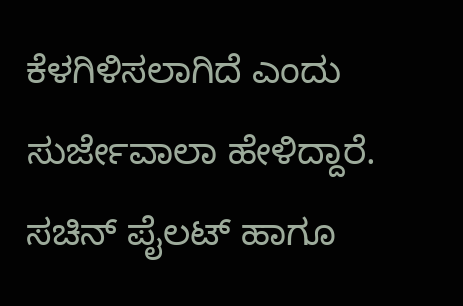ಕೆಳಗಿಳಿಸಲಾಗಿದೆ ಎಂದು ಸುರ್ಜೇವಾಲಾ ಹೇಳಿದ್ದಾರೆ.
ಸಚಿನ್ ಪೈಲಟ್ ಹಾಗೂ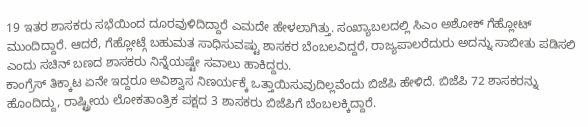19 ಇತರ ಶಾಸಕರು ಸಭೆಯಿಂದ ದೂರವುಳಿದಿದ್ದಾರೆ ಎಮದೇ ಹೇಳಲಾಗಿತ್ತು. ಸಂಖ್ಯಾಬಲದಲ್ಲಿ ಸಿಎಂ ಅಶೋಕ್ ಗೆಹ್ಲೋಟ್ ಮುಂದಿದ್ದಾರೆ. ಆದರೆ, ಗೆಹ್ಲೋಟ್ಗೆ ಬಹುಮತ ಸಾಧಿಸುವಷ್ಟು ಶಾಸಕರ ಬೆಂಬಲವಿದ್ದರೆ, ರಾಜ್ಯಪಾಲರೆದುರು ಅದನ್ನು ಸಾಬೀತು ಪಡಿಸಲಿ ಎಂದು ಸಚಿನ್ ಬಣದ ಶಾಸಕರು ನಿನ್ನೆಯಷ್ಟೇ ಸವಾಲು ಹಾಕಿದ್ದರು.
ಕಾಂಗ್ರೆಸ್ ತಿಕ್ಕಾಟ ಏನೇ ಇದ್ದರೂ ಅವಿಶ್ವಾಸ ನಿಣರ್ಯಕ್ಕೆ ಒತ್ತಾಯಿಸುವುದಿಲ್ಲವೆಂದು ಬಿಜೆಪಿ ಹೇಳಿದೆ. ಬಿಜೆಪಿ 72 ಶಾಸಕರನ್ನು ಹೊಂದಿದ್ದು, ರಾಷ್ಟ್ರೀಯ ಲೋಕತಾಂತ್ರಿಕ ಪಕ್ಷದ 3 ಶಾಸಕರು ಬಿಜೆಪಿಗೆ ಬೆಂಬಲಕ್ಕಿದ್ದಾರೆ.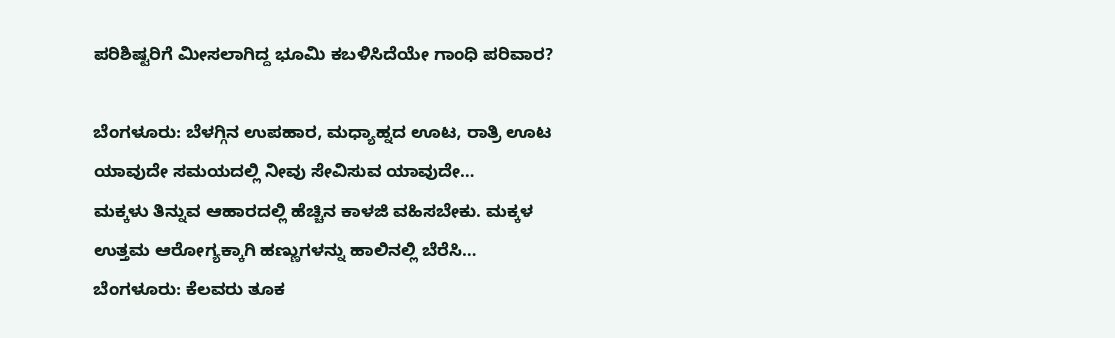ಪರಿಶಿಷ್ಟರಿಗೆ ಮೀಸಲಾಗಿದ್ದ ಭೂಮಿ ಕಬಳಿಸಿದೆಯೇ ಗಾಂಧಿ ಪರಿವಾರ?

ಬೆಂಗಳೂರು: ಬೆಳಗ್ಗಿನ ಉಪಹಾರ, ಮಧ್ಯಾಹ್ನದ ಊಟ, ರಾತ್ರಿ ಊಟ ಯಾವುದೇ ಸಮಯದಲ್ಲಿ ನೀವು ಸೇವಿಸುವ ಯಾವುದೇ…
ಮಕ್ಕಳು ತಿನ್ನುವ ಆಹಾರದಲ್ಲಿ ಹೆಚ್ಚಿನ ಕಾಳಜಿ ವಹಿಸಬೇಕು. ಮಕ್ಕಳ ಉತ್ತಮ ಆರೋಗ್ಯಕ್ಕಾಗಿ ಹಣ್ಣುಗಳನ್ನು ಹಾಲಿನಲ್ಲಿ ಬೆರೆಸಿ…
ಬೆಂಗಳೂರು: ಕೆಲವರು ತೂಕ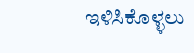ಇಳಿಸಿಕೊಳ್ಳಲು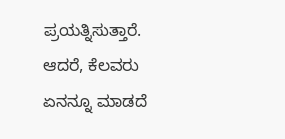ಪ್ರಯತ್ನಿಸುತ್ತಾರೆ. ಆದರೆ, ಕೆಲವರು ಏನನ್ನೂ ಮಾಡದೆ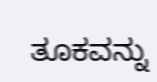ತೂಕವನ್ನು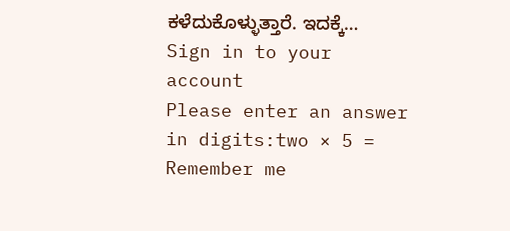ಕಳೆದುಕೊಳ್ಳುತ್ತಾರೆ. ಇದಕ್ಕೆ…
Sign in to your account
Please enter an answer in digits:two × 5 =
Remember me